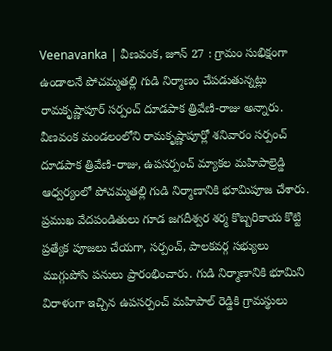Veenavanka | వీణవంక, జూన్ 27 : గ్రామం సుభిక్షంగా ఉండాలనే పోచమ్మతల్లి గుడి నిర్మాణం చేపడుతున్నట్లు రామకృష్ణాపూర్ సర్పంచ్ దూడపాక త్రివేణి-రాజు అన్నారు. వీణవంక మండలంలోని రామకృష్ణాపూర్లో శనివారం సర్పంచ్ దూడపాక త్రివేణి-రాజు, ఉపసర్పంచ్ మ్యాకల మహిపాల్రెడ్డి ఆధ్వర్యంలో పోచమ్మతల్లి గుడి నిర్మాణానికి భూమిపూజ చేశారు.
ప్రముఖ వేదపండితులు గూడ జగదీశ్వర శర్మ కొబ్బరికాయ కొట్టి ప్రత్యేక పూజలు చేయగా, సర్పంచ్, పాలకవర్గ సభ్యులు ముగ్గుపోసి పనులు ప్రారంభించారు. గుడి నిర్మాణానికి భూమిని విరాళంగా ఇచ్చిన ఉపసర్పంచ్ మహిపాల్ రెడ్డికి గ్రామస్థులు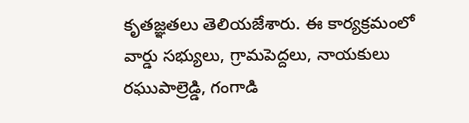కృతజ్ఞతలు తెలియజేశారు. ఈ కార్యక్రమంలో వార్డు సభ్యులు, గ్రామపెద్దలు, నాయకులు రఘుపాల్రెడ్డి, గంగాడి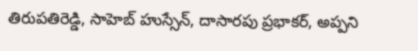తిరుపతిరెడ్డి, సాహెబ్ హుస్సేన్, దాసారపు ప్రభాకర్, అప్పని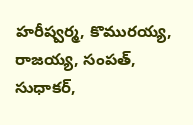హరీష్వర్మ, కొమురయ్య, రాజయ్య, సంపత్, సుధాకర్,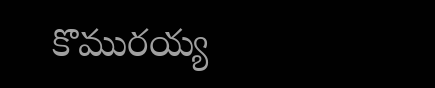కొమురయ్య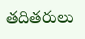తదితరులు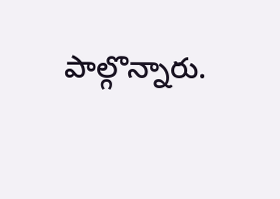పాల్గొన్నారు.